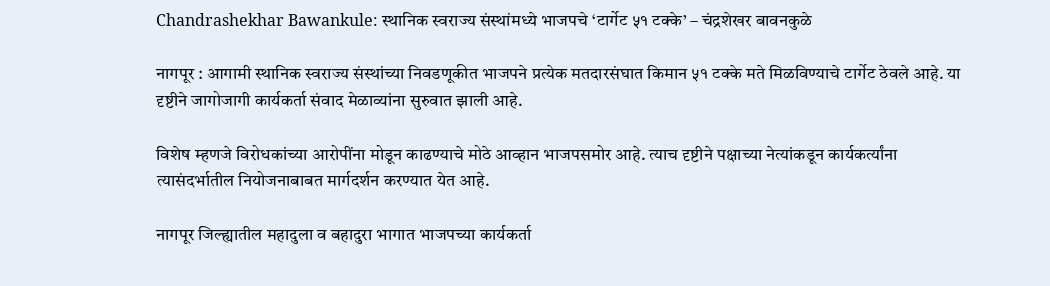Chandrashekhar Bawankule: स्थानिक स्वराज्य संस्थांमध्ये भाजपचे ‘टार्गेट ५१ टक्के’ – चंद्रशेखर बावनकुळे

नागपूर : आगामी स्थानिक स्वराज्य संस्थांच्या निवडणूकीत भाजपने प्रत्येक मतदारसंघात किमान ५१ टक्के मते मिळविण्याचे टार्गेट ठेवले आहे. या दृष्टीने जागोजागी कार्यकर्ता संवाद मेळाव्यांना सुरुवात झाली आहे.

विशेष म्हणजे विरोधकांच्या आरोपींना मोडून काढण्याचे मोठे आव्हान भाजपसमोर आहे. त्याच दृष्टीने पक्षाच्या नेत्यांकडून कार्यकर्त्यांना त्यासंदर्भातील नियोजनाबाबत मार्गदर्शन करण्यात येत आहे.

नागपूर जिल्ह्यातील महादुला व बहादुरा भागात भाजपच्या कार्यकर्ता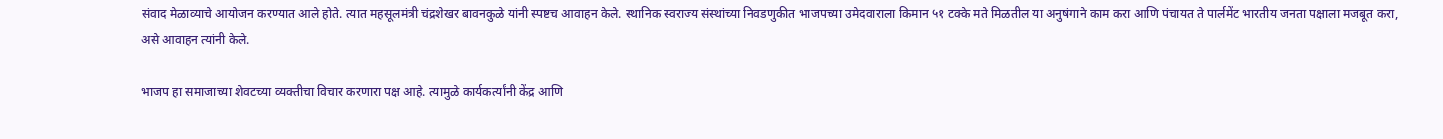संवाद मेळाव्याचे आयोजन करण्यात आले होते. त्यात महसूलमंत्री चंद्रशेखर बावनकुळे यांनी स्पष्टच आवाहन केले. स्थानिक स्वराज्य संस्थांच्या निवडणुकीत भाजपच्या उमेदवाराला किमान ५१ टक्के मते मिळतील या अनुषंगाने काम करा आणि पंचायत ते पार्लमेंट भारतीय जनता पक्षाला मजबूत करा, असे आवाहन त्यांनी केले.

भाजप हा समाजाच्या शेवटच्या व्यक्तीचा विचार करणारा पक्ष आहे. त्यामुळे कार्यकर्त्यांनी केंद्र आणि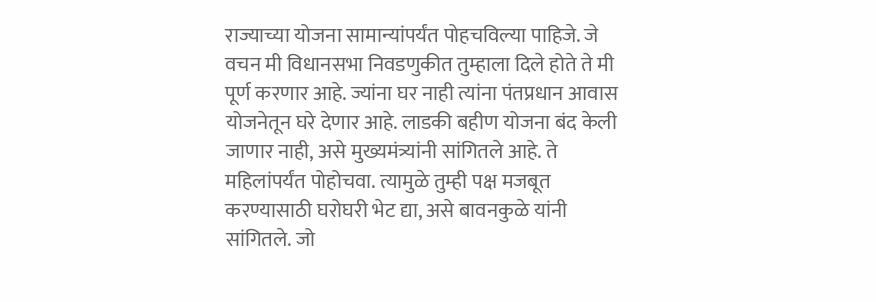राज्याच्या योजना सामान्यांपर्यंत पोहचविल्या पाहिजे. जे वचन मी विधानसभा निवडणुकीत तुम्हाला दिले होते ते मी पूर्ण करणार आहे. ज्यांना घर नाही त्यांना पंतप्रधान आवास योजनेतून घरे देणार आहे. लाडकी बहीण योजना बंद केली जाणार नाही, असे मुख्यमंत्र्यांनी सांगितले आहे. ते महिलांपर्यंत पोहोचवा. त्यामुळे तुम्ही पक्ष मजबूत करण्यासाठी घरोघरी भेट द्या, असे बावनकुळे यांनी सांगितले. जो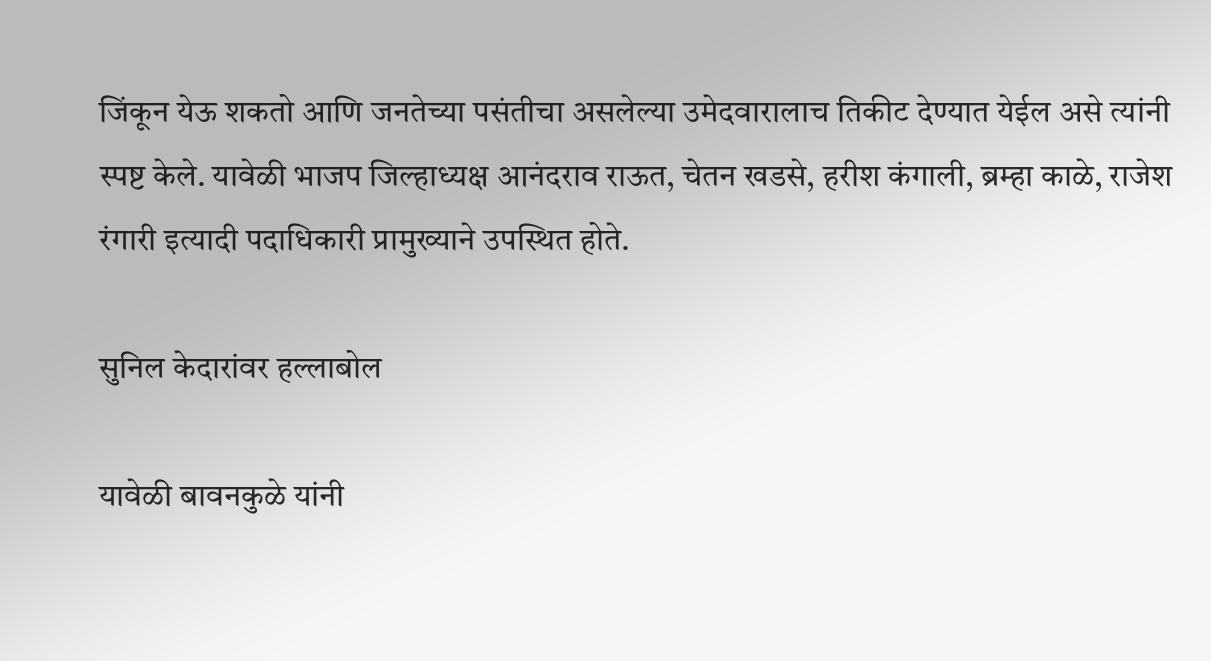जिंकून येऊ शकतो आणि जनतेच्या पसंतीचा असलेल्या उमेदवारालाच तिकीट देण्यात येईल असे त्यांनी स्पष्ट केले. यावेळी भाजप जिल्हाध्यक्ष आनंदराव राऊत, चेतन खडसे, हरीश कंगाली, ब्रम्हा काळे, राजेश रंगारी इत्यादी पदाधिकारी प्रामुख्याने उपस्थित होते.

सुनिल केदारांवर हल्लाबोल

यावेळी बावनकुळे यांनी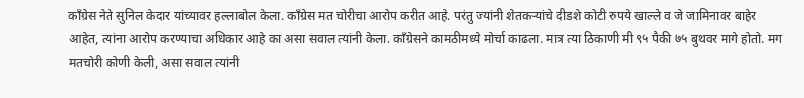कॉंग्रेस नेते सुनिल केदार यांच्यावर हल्लाबोल केला. काँग्रेस मत चोरीचा आरोप करीत आहे. परंतु ज्यांनी शेतकऱ्यांचे दीडशे कोटी रुपये खाल्ले व जे जामिनावर बाहेर आहेत, त्यांना आरोप करण्याचा अधिकार आहे का असा सवाल त्यांनी केला. कॉंग्रेसने कामठीमध्ये मोर्चा काढला. मात्र त्या ठिकाणी मी ९५ पैकी ७५ बुथवर मागे होतो. मग मतचोरी कोणी केली, असा सवाल त्यांनी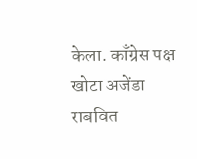केला. काँग्रेस पक्ष खोटा अजेंडा राबवित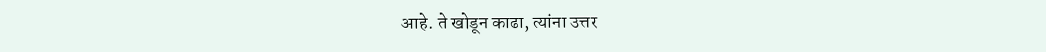आहे. ते खोडून काढा, त्यांना उत्तर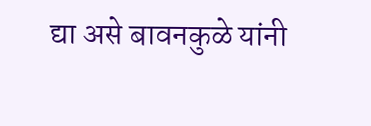द्या असे बावनकुळे यांनी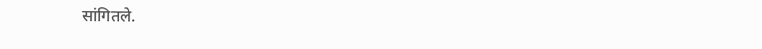सांगितले.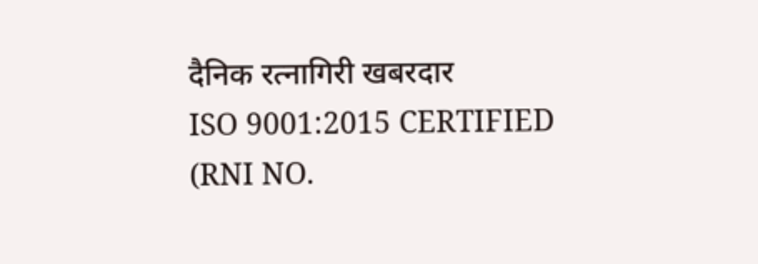दैनिक रत्नागिरी खबरदार
ISO 9001:2015 CERTIFIED
(RNI NO.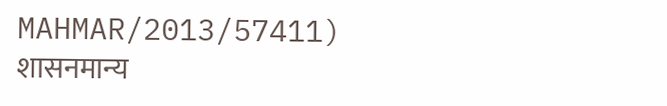MAHMAR/2013/57411)
शासनमान्य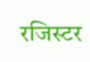रजिस्टर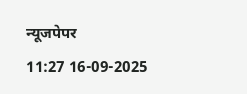न्यूजपेपर
11:27 16-09-2025